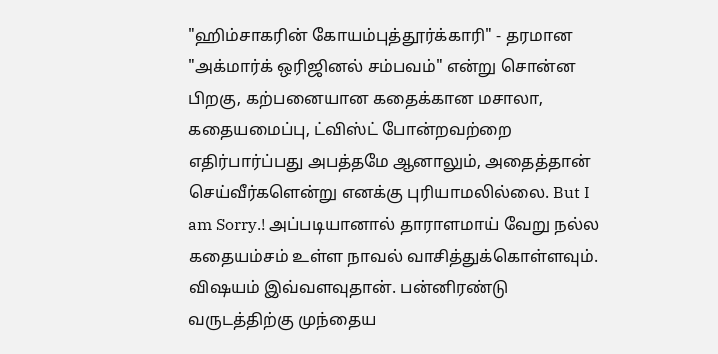"ஹிம்சாகரின் கோயம்புத்தூர்க்காரி" - தரமான "அக்மார்க் ஒரிஜினல் சம்பவம்" என்று சொன்ன பிறகு, கற்பனையான கதைக்கான மசாலா, கதையமைப்பு, ட்விஸ்ட் போன்றவற்றை எதிர்பார்ப்பது அபத்தமே ஆனாலும், அதைத்தான் செய்வீர்களென்று எனக்கு புரியாமலில்லை. But I am Sorry.! அப்படியானால் தாராளமாய் வேறு நல்ல கதையம்சம் உள்ள நாவல் வாசித்துக்கொள்ளவும். விஷயம் இவ்வளவுதான். பன்னிரண்டு வருடத்திற்கு முந்தைய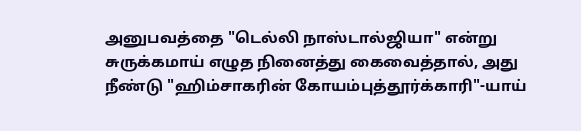அனுபவத்தை "டெல்லி நாஸ்டால்ஜியா" என்று சுருக்கமாய் எழுத நினைத்து கைவைத்தால், அது நீண்டு "ஹிம்சாகரின் கோயம்புத்தூர்க்காரி"-யாய்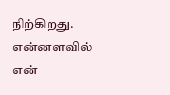நிற்கிறது. என்னளவில் என்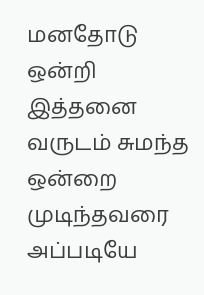மனதோடு ஒன்றி இத்தனை வருடம் சுமந்த ஒன்றை முடிந்தவரை அப்படியே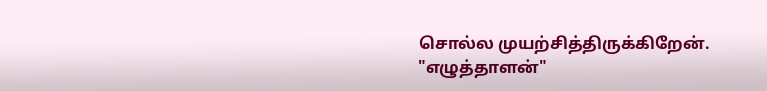சொல்ல முயற்சித்திருக்கிறேன். "எழுத்தாளன்"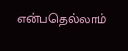என்பதெல்லாம்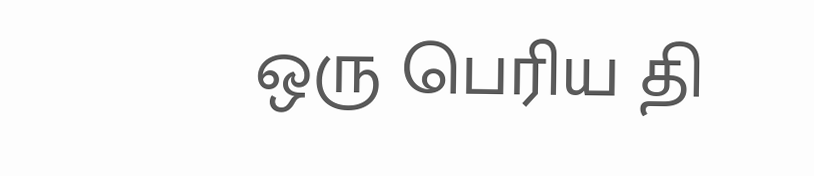ஒரு பெரிய தி